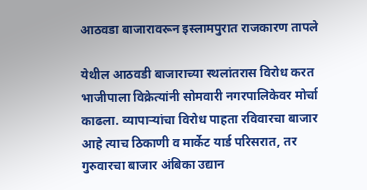आठवडा बाजारावरून इस्लामपुरात राजकारण तापले

येथील आठवडी बाजाराच्या स्थलांतरास विरोध करत भाजीपाला विक्रेत्यांनी सोमवारी नगरपालिकेवर मोर्चा काढला. व्यापाऱ्यांचा विरोध पाहता रविवारचा बाजार आहे त्याच ठिकाणी व मार्केट यार्ड परिसरात, तर गुरुवारचा बाजार अंबिका उद्यान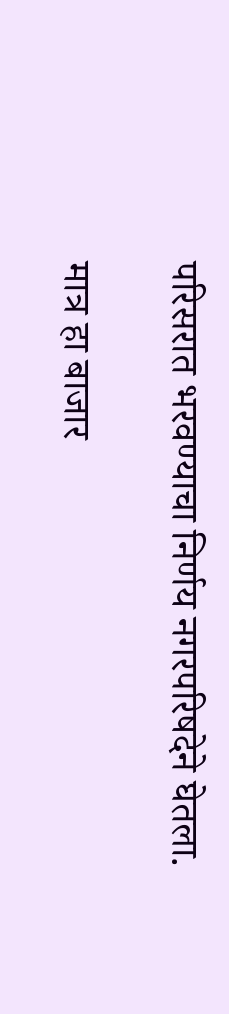परिसरात भरवण्याचा निर्णय नगरपरिषदेने घेतला.

मात्र हा बाजार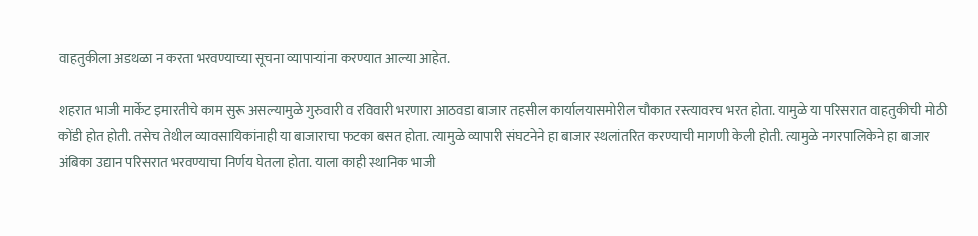वाहतुकीला अडथळा न करता भरवण्याच्या सूचना व्यापाऱ्यांना करण्यात आल्या आहेत.

शहरात भाजी मार्केट इमारतीचे काम सुरू असल्यामुळे गुरुवारी व रविवारी भरणारा आठवडा बाजार तहसील कार्यालयासमोरील चौकात रस्त्यावरच भरत होता. यामुळे या परिसरात वाहतुकीची मोठी कोंडी होत होती. तसेच तेथील व्यावसायिकांनाही या बाजाराचा फटका बसत होता. त्यामुळे व्यापारी संघटनेने हा बाजार स्थलांतरित करण्याची मागणी केली होती. त्यामुळे नगरपालिकेने हा बाजार अंबिका उद्यान परिसरात भरवण्याचा निर्णय घेतला होता. याला काही स्थानिक भाजी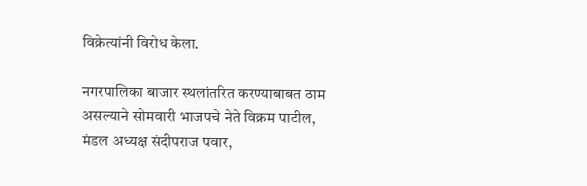विक्रेत्यांनी विरोध केला.

नगरपालिका बाजार स्थलांतरित करण्याबाबत ठाम असल्याने सोमवारी भाजपचे नेते विक्रम पाटील, मंडल अध्यक्ष संदीपराज पवार,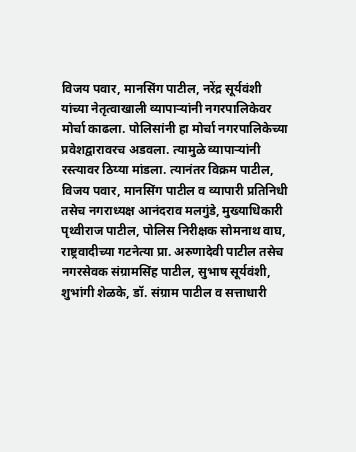विजय पवार, मानसिंग पाटील, नरेंद्र सूर्यवंशी यांच्या नेतृत्वाखाली व्यापाऱ्यांनी नगरपालिकेवर मोर्चा काढला. पोलिसांनी हा मोर्चा नगरपालिकेच्या प्रवेशद्वारावरच अडवला. त्यामुळे व्यापाऱ्यांनी रस्त्यावर ठिय्या मांडला. त्यानंतर विक्रम पाटील, विजय पवार, मानसिंग पाटील व व्यापारी प्रतिनिधी तसेच नगराध्यक्ष आनंदराव मलगुंडे, मुख्याधिकारी पृथ्वीराज पाटील, पोलिस निरीक्षक सोमनाथ वाघ, राष्ट्रवादीच्या गटनेत्या प्रा. अरुणादेवी पाटील तसेच नगरसेवक संग्रामसिंह पाटील, सुभाष सूर्यवंशी, शुभांगी शेळके, डॉ. संग्राम पाटील व सत्ताधारी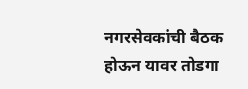नगरसेवकांची बैठक होऊन यावर तोडगा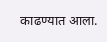काढण्यात आला.